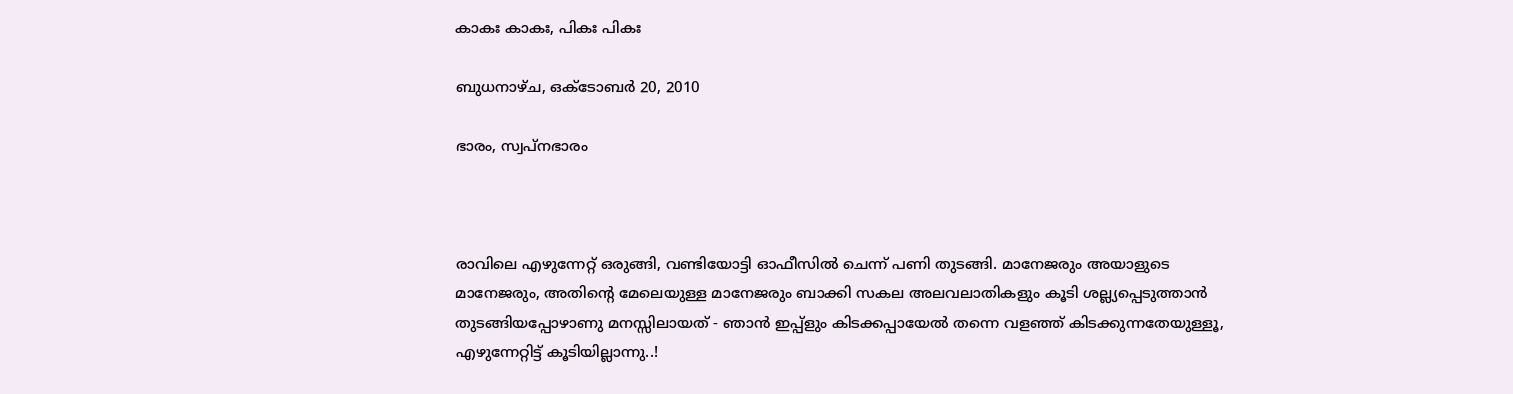കാകഃ കാകഃ, പികഃ പികഃ

ബുധനാഴ്‌ച, ഒക്‌ടോബർ 20, 2010

ഭാരം, സ്വപ്നഭാരം



രാവിലെ എഴുന്നേറ്റ് ഒരുങ്ങി, വണ്ടിയോട്ടി ഓഫീസില്‍ ചെന്ന് പണി തുടങ്ങി. മാനേജരും അയാളുടെ മാനേജരും, അതിന്റെ മേലെയുള്ള മാനേജരും ബാക്കി സകല അലവലാതികളും കൂടി ശല്ല്യപ്പെടുത്താന്‍ തുടങ്ങിയപ്പോഴാണു‌ മനസ്സിലായത് - ഞാന്‍ ഇപ്പ്ളും കിടക്കപ്പായേല്‍ തന്നെ വളഞ്ഞ് കിടക്കുന്നതേയുള്ളൂ, എഴുന്നേറ്റിട്ട് കൂടിയില്ലാന്നു‌..!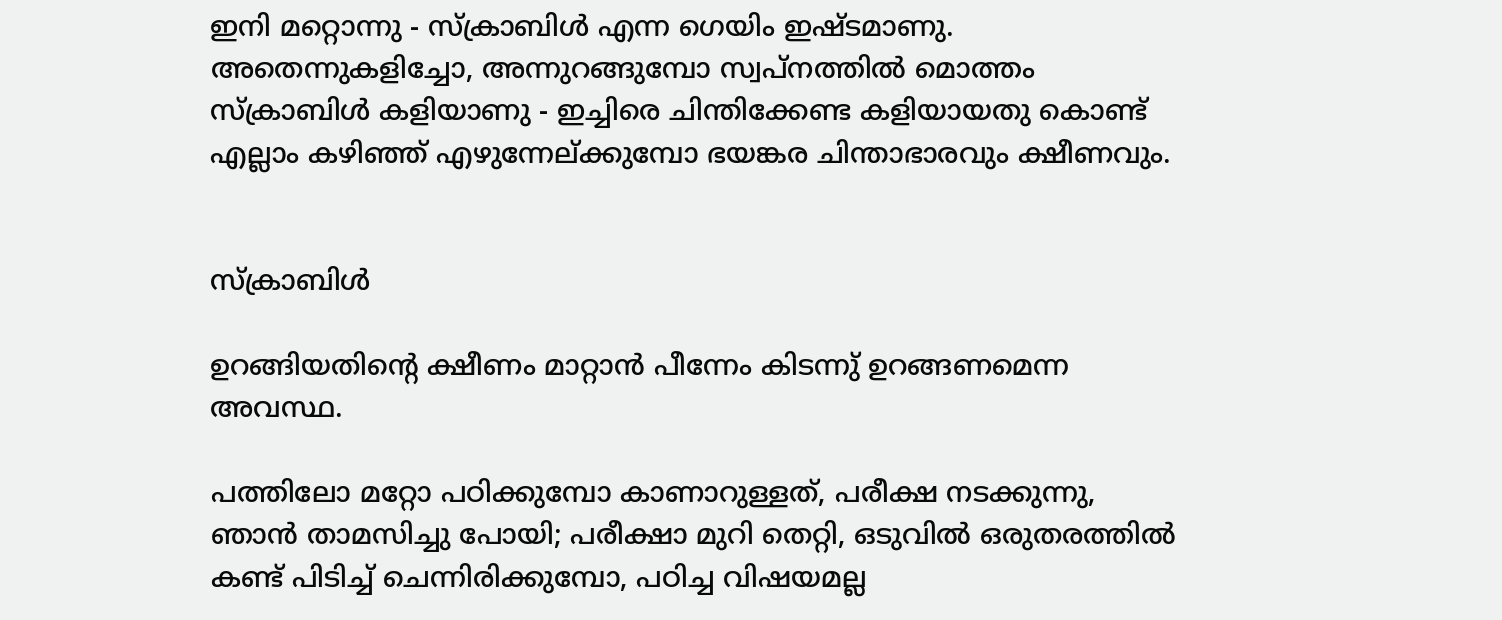ഇനി മറ്റൊന്നു - സ്ക്രാബിള്‍ എന്ന ഗെയിം ഇഷ്ടമാണു. അതെന്നുകളിച്ചോ, അന്നുറങ്ങുമ്പോ സ്വപ്നത്തില്‍ മൊത്തം സ്ക്രാബിള്‍ കളിയാണു - ഇച്ചിരെ ചിന്തിക്കേണ്ട കളിയായതു കൊണ്ട് എല്ലാം കഴിഞ്ഞ് എഴുന്നേല്ക്കുമ്പോ ഭയങ്കര ചിന്താഭാരവും ക്ഷീണവും.


സ്ക്രാബിള്‍

ഉറങ്ങിയതിന്‍റെ ക്ഷീണം മാറ്റാന്‍ പീന്നേം കിടന്നു് ഉറങ്ങണമെന്ന അവസ്ഥ.

പത്തിലോ മറ്റോ പഠിക്കുമ്പോ കാണാറുള്ളത്, പരീക്ഷ നടക്കുന്നു, ഞാന്‍ താമസിച്ചു പോയി; പരീക്ഷാ മുറി തെറ്റി, ഒടുവില്‍ ഒരുതരത്തില്‍ കണ്ട് പിടിച്ച് ചെന്നിരിക്കുമ്പോ, പഠിച്ച വിഷയമല്ല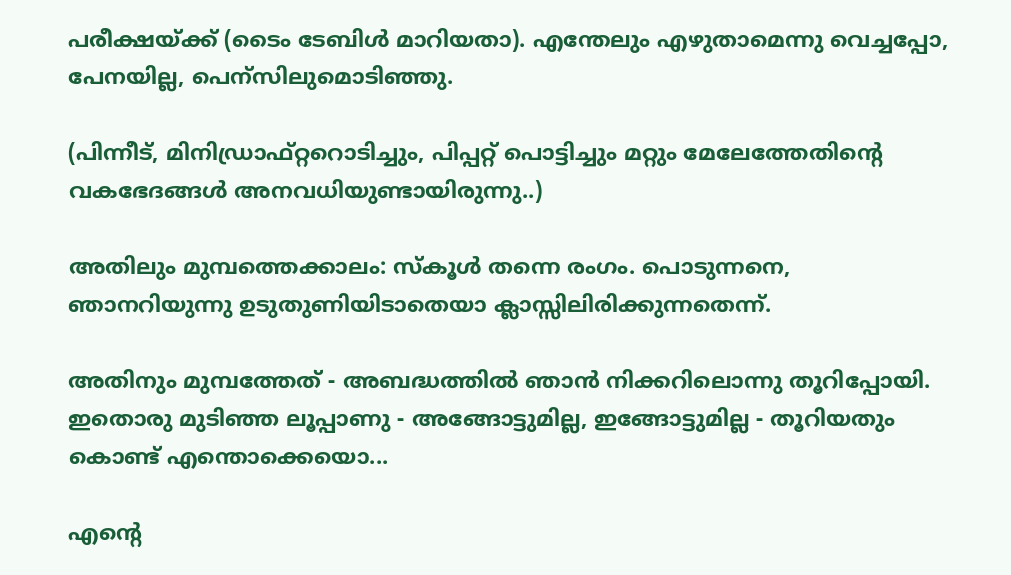പരീക്ഷയ്ക്ക് (ടൈം ടേബിള്‍ മാറിയതാ). എന്തേലും എഴുതാമെന്നു വെച്ചപ്പോ, പേനയില്ല, പെന്സിലുമൊടിഞ്ഞു.

(പിന്നീട്, മിനിഡ്രാഫ്റ്ററൊടിച്ചും, പിപ്പറ്റ് പൊട്ടിച്ചും മറ്റും മേലേത്തേതിന്‍റെ വകഭേദങ്ങള്‍ അനവധിയുണ്ടായിരുന്നു..)

അതിലും മുമ്പത്തെക്കാലം: സ്കൂള്‍ തന്നെ രംഗം. പൊടുന്നനെ, ഞാനറിയുന്നു ഉടുതുണിയിടാതെയാ ക്ലാസ്സിലിരിക്കുന്നതെന്ന്.

അതിനും മുമ്പത്തേത് - അബദ്ധത്തില്‍ ഞാന്‍ നിക്കറിലൊന്നു തൂറിപ്പോയി. ഇതൊരു മുടിഞ്ഞ ലൂപ്പാണു - അങ്ങോട്ടുമില്ല, ഇങ്ങോട്ടുമില്ല - തൂറിയതും കൊണ്ട് എന്തൊക്കെയൊ...

എന്റെ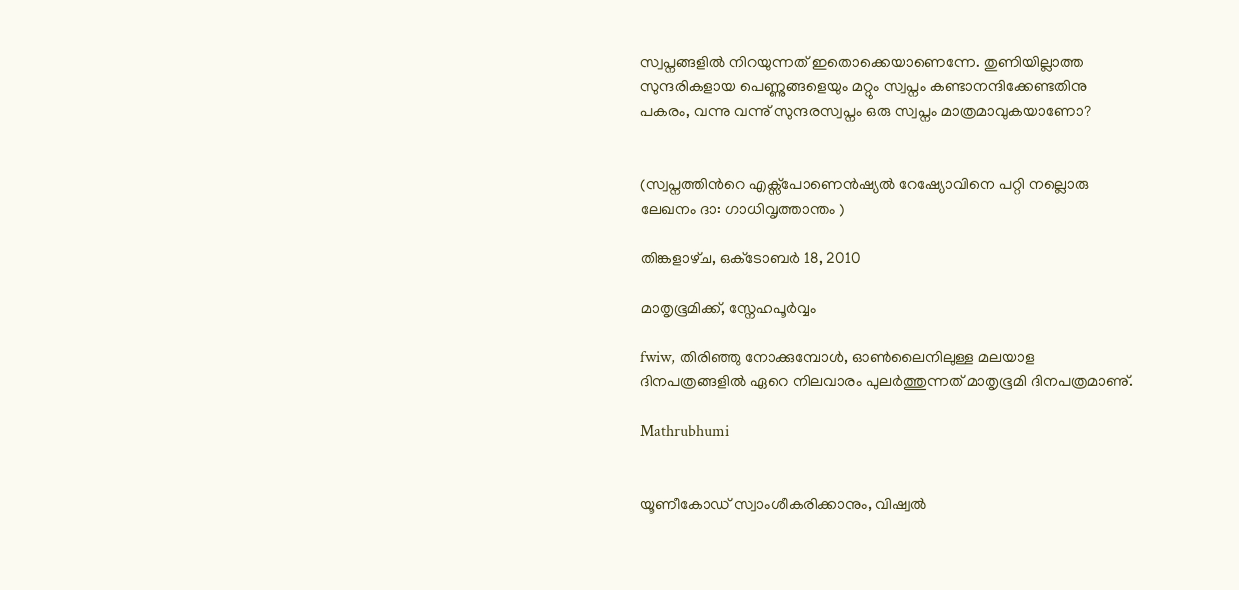സ്വപ്നങ്ങളില്‍ നിറയുന്നത് ഇതൊക്കെയാണെന്നേ. തുണിയില്ലാത്ത സുന്ദരികളായ പെണ്ണുങ്ങളെയും മറ്റും സ്വപ്നം കണ്ടാനന്ദിക്കേണ്ടതിനു പകരം, വന്നു വന്നു് സുന്ദരസ്വപ്നം ഒരു സ്വപ്നം മാത്രമാവുകയാണോ?


(സ്വപ്നത്തിന്‍റെ എക്സ്പോണെന്‍ഷ്യല്‍ റേഷ്യോവിനെ പറ്റി നല്ലൊരു ലേഖനം ദാ: ഗാധിവൃത്താന്തം )

തിങ്കളാഴ്‌ച, ഒക്‌ടോബർ 18, 2010

മാതൃഭൂമിക്ക്, സ്നേഹപൂര്‍വ്വം

fwiw, തിരിഞ്ഞു നോക്കുമ്പോള്‍, ഓണ്‍ലൈനിലുള്ള മലയാള ദിനപത്രങ്ങളില്‍ ഏറെ നിലവാരം പുലര്‍ത്തുന്നത് മാതൃഭൂമി ദിനപത്രമാണു്.

Mathrubhumi


യൂണീകോഡ് സ്വാംശീകരിക്കാനും, വിഷ്വല്‍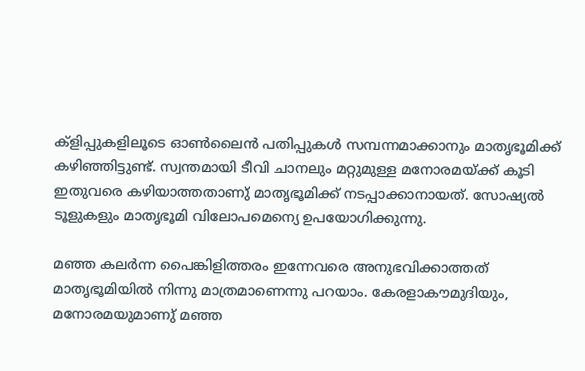ക്ളിപ്പുകളിലൂടെ ഓണ്‍ലൈന്‍ പതിപ്പുകള്‍ സമ്പന്നമാക്കാനും മാതൃഭൂമിക്ക് കഴിഞ്ഞിട്ടുണ്ട്. സ്വന്തമായി ടീവി ചാനലും മറ്റുമുള്ള മനോരമയ്ക്ക് കൂടി ഇതുവരെ കഴിയാത്തതാണു് മാതൃഭൂമിക്ക് നടപ്പാക്കാനായത്. സോഷ്യല്‍ ടൂളുകളും മാതൃഭൂമി വിലോപമെന്യെ ഉപയോഗിക്കുന്നു.

മഞ്ഞ കലര്‍ന്ന പൈങ്കിളിത്തരം ഇന്നേവരെ അനുഭവിക്കാത്തത് മാതൃഭൂമിയില്‍ നിന്നു മാത്രമാണെന്നു പറയാം. കേരളാകൗമുദിയും, മനോരമയുമാണു് മഞ്ഞ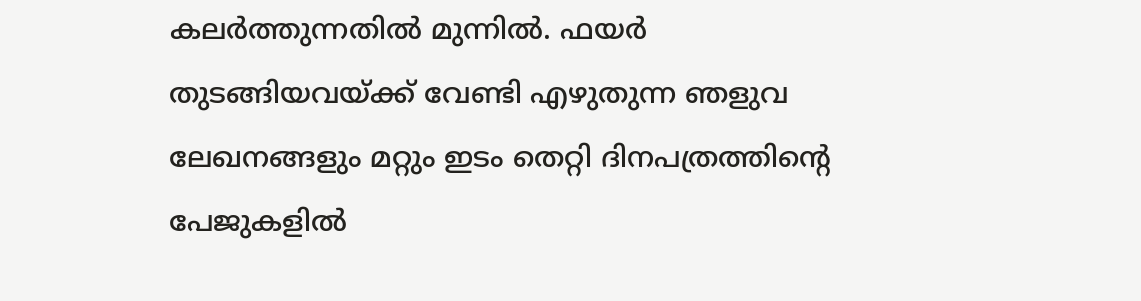കല‌‌ര്‍ത്തുന്നതില്‍ മുന്നില്‍. ഫയര്‍ തുടങ്ങിയവയ്ക്ക് വേണ്ടി എഴുതുന്ന ഞളുവ ലേഖനങ്ങളും മറ്റും ഇടം തെറ്റി ദിനപത്രത്തിന്റെ പേജുകളില്‍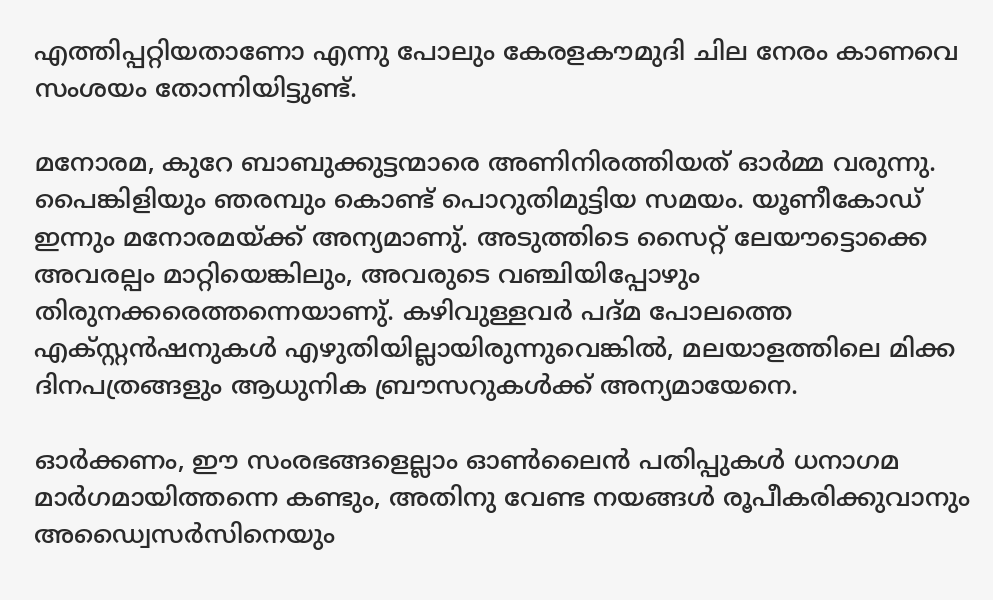എത്തിപ്പറ്റിയതാണോ എന്നു പോലും കേരളകൗമുദി ചില നേരം കാണവെ സംശയം തോന്നിയിട്ടുണ്ട്.

മനോരമ, കുറേ ബാബുക്കുട്ടന്മാരെ അണിനിരത്തിയത് ഓര്‍മ്മ വരുന്നു. പൈങ്കിളിയും ഞരമ്പും കൊണ്ട് പൊറുതിമുട്ടിയ സമയം. യൂണീകോഡ് ഇന്നും മനോരമയ്ക്ക് അന്യമാണു്. അടുത്തിടെ സൈറ്റ് ലേയൗട്ടൊക്കെ അവരല്പം മാറ്റിയെങ്കിലും, അവരുടെ വഞ്ചിയിപ്പോഴും തിരുനക്കരെത്തന്നെയാണു്. കഴിവുള്ളവര്‍ പദ്മ പോലത്തെ എക്സ്റ്റന്‍ഷനുകള്‍ എഴുതിയില്ലായിരുന്നുവെങ്കില്‍, മലയാളത്തിലെ മിക്ക ദിനപത്രങ്ങളും ആധുനിക ബ്രൗസറുകള്‍ക്ക് അന്യമായേനെ.

ഓര്‍ക്കണം, ഈ സംരഭങ്ങളെല്ലാം ഓണ്‍ലൈന്‍ പതിപ്പുകള്‍ ധനാഗമ മാര്‍ഗമായിത്തന്നെ കണ്ടും, അതിനു വേണ്ട നയങ്ങള്‍ രൂപീകരിക്കുവാനും അഡ്വൈസര്‍സിനെയും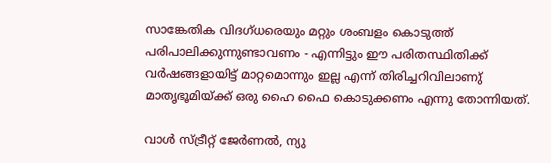സാങ്കേതിക വിദഗ്ധരെയും മറ്റും ശംബളം കൊടുത്ത് പരിപാലിക്കുന്നുണ്ടാവണം - എന്നിട്ടും ഈ പരിതസ്ഥിതിക്ക് വര്‍ഷങ്ങളായിട്ട് മാറ്റമൊന്നും ഇല്ല എന്ന് തിരിച്ചറിവിലാണു് മാതൃഭൂമിയ്ക്ക് ഒരു ഹൈ ഫൈ കൊടുക്കണം എന്നു തോന്നിയത്.

വാള്‍ സ്ട്രീറ്റ് ജേര്‍ണല്‍, ന്യു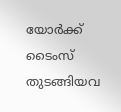യോര്‍ക്ക് ടൈംസ് തുടങ്ങിയവ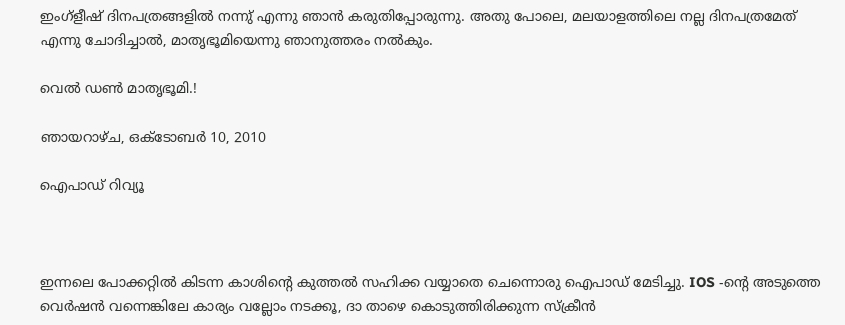ഇംഗ്ളീഷ് ദിനപത്രങ്ങളില്‍ നന്നു് എന്നു ഞാന്‍ കരുതിപ്പോരുന്നു. അതു പോലെ, മലയാളത്തിലെ നല്ല ദിനപത്രമേത് എന്നു ചോദിച്ചാല്‍, മാതൃഭൂമിയെന്നു ഞാനുത്തരം നല്‍കും.

വെല്‍ ഡണ്‍ മാതൃഭൂമി.!

ഞായറാഴ്‌ച, ഒക്‌ടോബർ 10, 2010

ഐപാഡ് റിവ്യൂ



ഇന്നലെ പോക്കറ്റില്‍ കിടന്ന കാശിന്റെ കുത്തല്‍ സഹിക്ക വയ്യാതെ ചെന്നൊരു ഐപാഡ് മേടിച്ചു. IOS -ന്റെ അടുത്തെ വെര്‍ഷന്‍ വന്നെങ്കിലേ കാര്യം വല്ലോം നടക്കൂ, ദാ താഴെ കൊടുത്തിരിക്കുന്ന സ്ക്രീന്‍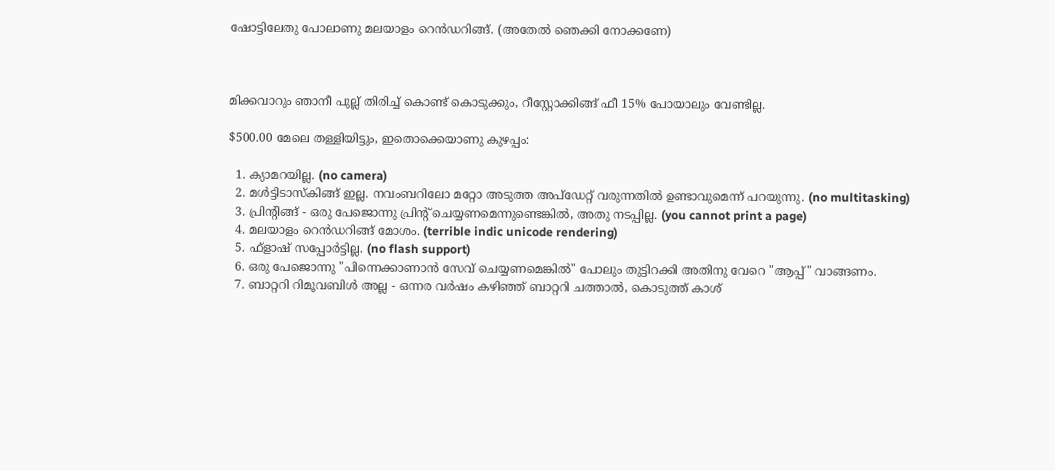ഷോട്ടിലേതു പോലാണു മലയാളം റെന്‍ഡറിങ്ങ്. (അതേല്‍ ഞെക്കി നോക്കണേ)



മിക്കവാറും ഞാനീ പുല്ല് തിരിച്ച് കൊണ്ട് കൊടുക്കും, റീസ്റ്റോക്കിങ്ങ് ഫീ 15% പോയാലും വേണ്ടില്ല.

$500.00 മേലെ തള്ളിയിട്ടും, ഇതൊക്കെയാണു കുഴപ്പം:

  1. ക്യാമറയില്ല. (no camera)
  2. മള്‍ട്ടിടാസ്കിങ്ങ് ഇല്ല. നവംബറിലോ മറ്റോ അടുത്ത അപ്ഡേറ്റ് വരുന്നതില്‍ ഉണ്ടാവുമെന്ന് പറയുന്നു. (no multitasking)
  3. പ്രിന്റിങ്ങ് - ഒരു പേജൊന്നു പ്രിന്റ് ചെയ്യണമെന്നുണ്ടെങ്കില്‍, അതു നടപ്പില്ല. (you cannot print a page)
  4. മലയാളം റെന്‍ഡറിങ്ങ് മോശം. (terrible indic unicode rendering)
  5. ഫ്ളാഷ് സപ്പോര്‍ട്ടില്ല. (no flash support)
  6. ഒരു പേജൊന്നു "പിന്നെക്കാണാന്‍ സേവ് ചെയ്യണമെങ്കില്‍" പോലും തുട്ടിറക്കി അതിനു വേറെ "ആപ്പ്" വാങ്ങണം.
  7. ബാറ്ററി റിമൂവബിള്‍ അല്ല - ഒന്നര വര്‍ഷം കഴിഞ്ഞ് ബാറ്ററി ചത്താല്‍, കൊടുത്ത് കാശ്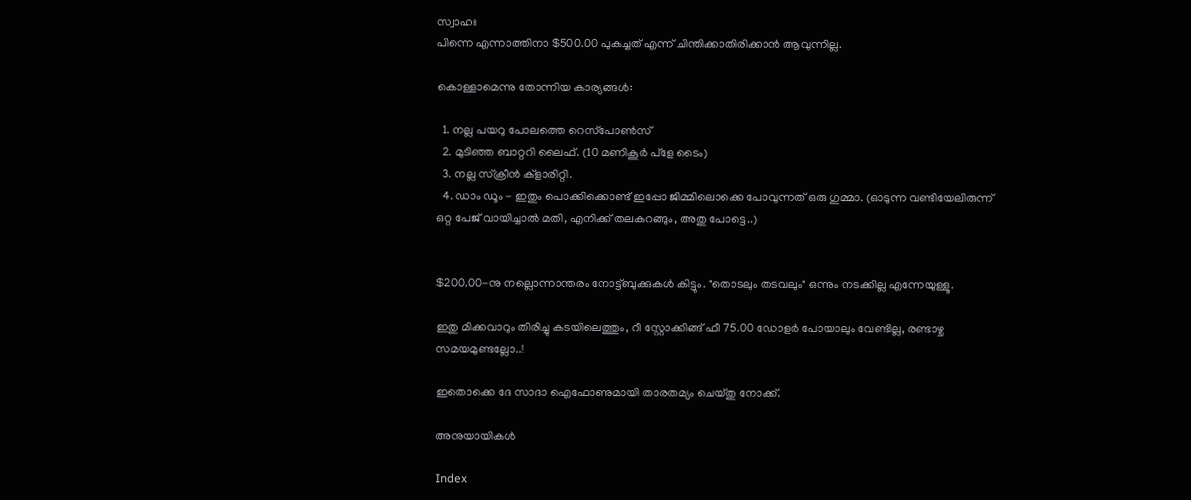സ്വാഹഃ
പിന്നെ എന്നാത്തിനാ $500.00 പുകച്ചത് എന്ന് ചിന്തിക്കാതിരിക്കാന്‍ ആവുന്നില്ല.

കൊള്ളാമെന്നു തോന്നിയ കാര്യങ്ങള്‍:

  1. നല്ല പയറു പോലത്തെ റെസ്‌‌പോണ്‍സ്
  2. മുടിഞ്ഞ ബാറ്ററി ലൈഫ്. (10 മണികൂര്‍ പ്ളേ ടൈം)
  3. നല്ല സ്ക്രീന്‍ ക്ളാരിറ്റി.
  4. ഡാം ഡൂം - ഇതും പൊക്കിക്കൊണ്ട് ഇപ്പോ ജിമ്മിലൊക്കെ പോവുന്നത് ഒരു ഗുമ്മാ. (ഓടുന്ന വണ്ടിയേലിരുന്ന് ഒറ്റ പേജ് വായിച്ചാല്‍ മതി, എനിക്ക് തലകറങ്ങും, അതു പോട്ടെ..)


$200.00-നു നല്ലൊന്നാന്തരം നോട്ട്‌‌ബുക്കുകള്‍ കിട്ടും. "തൊടലും തടവലും" ഒന്നും നടക്കില്ല എന്നേയുള്ളൂ.

ഇതു മിക്കവാറും തിരിച്ചു കടയിലെത്തും, റീ സ്റ്റോക്കിങ്ങ് ഫീ 75.00 ഡോളര്‍ പോയാലും വേണ്ടില്ല, രണ്ടാഴ്ച സമയമുണ്ടല്ലോ..!

ഇതൊക്കെ ദേ സാദാ ഐഫോണുമായി താരതമ്യം ചെയ്തു നോക്ക്.

അനുയായികള്‍

Index